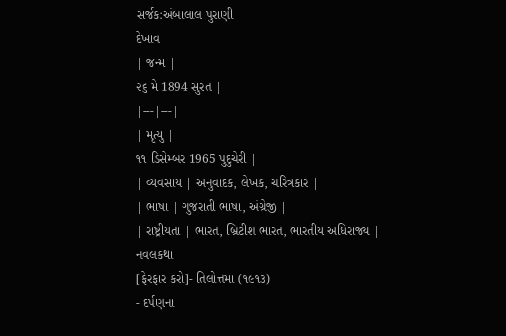સર્જક:અંબાલાલ પુરાણી
દેખાવ
| જન્મ |
૨૬ મે 1894 સુરત |
|---|---|
| મૃત્યુ |
૧૧ ડિસેમ્બર 1965 પુદુચેરી |
| વ્યવસાય | અનુવાદક, લેખક, ચરિત્રકાર |
| ભાષા | ગુજરાતી ભાષા, અંગ્રેજી |
| રાષ્ટ્રીયતા | ભારત, બ્રિટીશ ભારત, ભારતીય અધિરાજ્ય |
નવલકથા
[ફેરફાર કરો]- તિલોત્તમા (૧૯૧૩)
- દર્પણના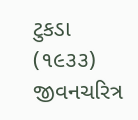ટુકડા (૧૯૩૩)
જીવનચરિત્ર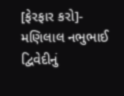[ફેરફાર કરો]- મણિલાલ નભુભાઈ દ્વિવેદીનું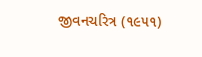જીવનચરિત્ર (૧૯૫૧)